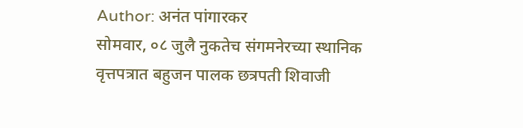Author: अनंत पांगारकर
सोमवार, ०८ जुलै नुकतेच संगमनेरच्या स्थानिक वृत्तपत्रात बहुजन पालक छत्रपती शिवाजी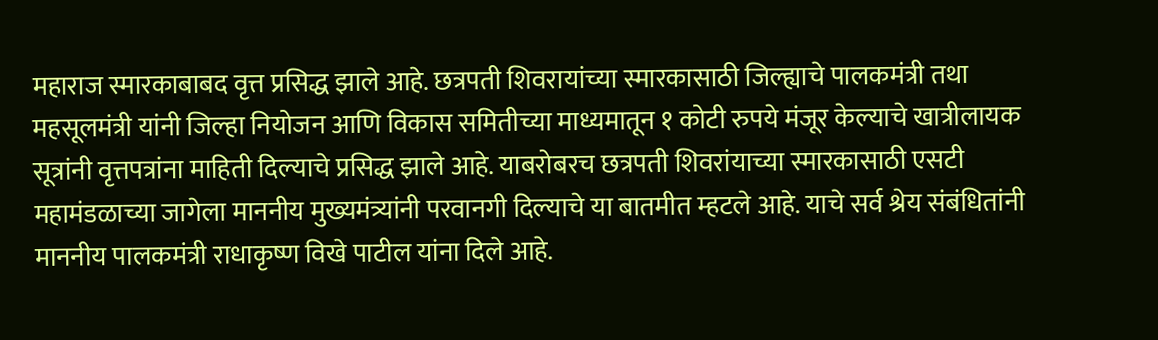महाराज स्मारकाबाबद वृत्त प्रसिद्ध झाले आहे. छत्रपती शिवरायांच्या स्मारकासाठी जिल्ह्याचे पालकमंत्री तथा महसूलमंत्री यांनी जिल्हा नियोजन आणि विकास समितीच्या माध्यमातून १ कोटी रुपये मंजूर केल्याचे खात्रीलायक सूत्रांनी वृत्तपत्रांना माहिती दिल्याचे प्रसिद्ध झाले आहे. याबरोबरच छत्रपती शिवरांयाच्या स्मारकासाठी एसटी महामंडळाच्या जागेला माननीय मुख्यमंत्र्यांनी परवानगी दिल्याचे या बातमीत म्हटले आहे. याचे सर्व श्रेय संबंधितांनी माननीय पालकमंत्री राधाकृष्ण विखे पाटील यांना दिले आहे.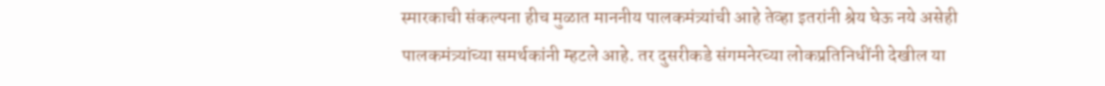स्मारकाची संकल्पना हीच मुळात माननीय पालकमंत्र्यांची आहे तेव्हा इतरांनी श्रेय घेऊ नये असेही पालकमंत्र्यांच्या समर्थकांनी म्हटले आहे. तर दुसरीकडे संगमनेरच्या लोकप्रतिनिधींनी देखील या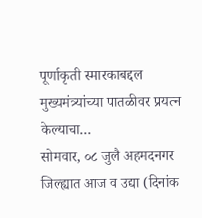पूर्णाकृती स्मारकाबद्दल मुख्यमंत्र्यांच्या पातळीवर प्रयत्न केल्याचा…
सोमवार, ०८ जुलै अहमदनगर जिल्ह्यात आज व उद्या (दिनांक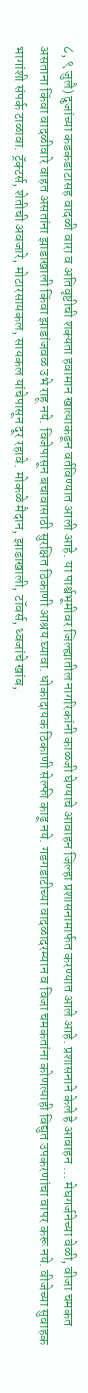८, ९ जुलै) दुजांच्या कडकडाटासह वादळी वारा व अतिवृष्टीची शक्यता हवामान खात्याकडून वर्तविण्यात आली आहे. या पार्श्वभूमीवर जिल्ह्यातील नागरिकांनी काळजी घेण्याचे आवाहन जिल्हा प्रशासनामार्फत करण्यात आले आहे. प्रशासनाने केले हे आवाहन … मेघगर्जनेच्या वेळी, वीजा चमकत असताना किंवा वादळीवारे वाहत असतांना झाडाखाली किंवा झाडांजवळ उभे राहू नये. विजेपासून बचावासाठी सुरक्षित ठिकाणी आश्रय घ्यावा. धोकादायक ठिकाणी सेल्फी काढू नये. गडगडाटीच्या वादळादरम्यान व विजा चमकतांना कोणत्याही विद्युत उपकरणांचा वापर करू नये. वीजेच्या सुवाहक भागांशी संपर्क टाळावा. ट्रॅक्टर्स, शेतीची अवजारे, मोटारसायकल, सायकल यांचेपासून दूर रहावे. मोकळे मैदान, झाडाखाली, टॉवर्स, ध्वजांचे खांब,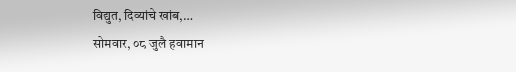विद्युत, दिव्यांचे खांब,…
सोमवार, ०८ जुलै हवामान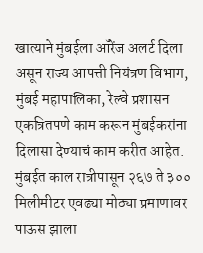खात्याने मुंबईला ऑरेंज अलर्ट दिला असून राज्य आपत्ती नियंत्रण विभाग, मुंबई महापालिका, रेल्वे प्रशासन एकत्रितपणे काम करून मुंबईकरांना दिलासा देण्याचं काम करीत आहेत. मुंबईत काल रात्रीपासून २६७ ते ३०० मिलीमीटर एवढ्या मोठ्या प्रमाणावर पाऊस झाला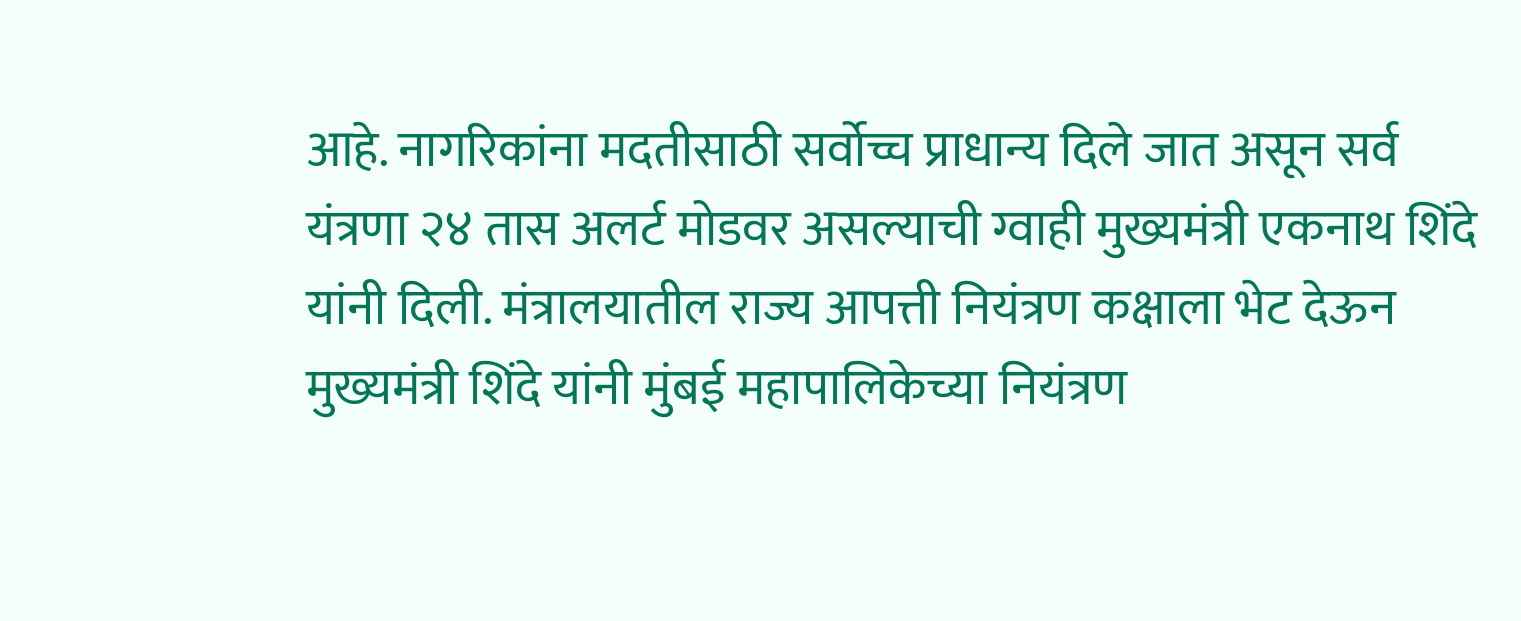आहे. नागरिकांना मदतीसाठी सर्वोच्च प्राधान्य दिले जात असून सर्व यंत्रणा २४ तास अलर्ट मोडवर असल्याची ग्वाही मुख्यमंत्री एकनाथ शिंदे यांनी दिली. मंत्रालयातील राज्य आपत्ती नियंत्रण कक्षाला भेट देऊन मुख्यमंत्री शिंदे यांनी मुंबई महापालिकेच्या नियंत्रण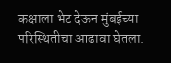कक्षाला भेट देऊन मुंबईच्या परिस्थितीचा आढावा घेतला.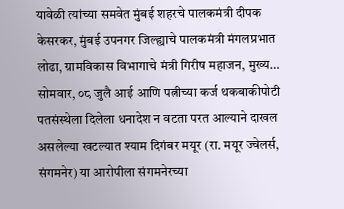यावेळी त्यांच्या समवेत मुंबई शहरचे पालकमंत्री दीपक केसरकर, मुंबई उपनगर जिल्ह्याचे पालकमंत्री मंगलप्रभात लोढा, ग्रामविकास विभागाचे मंत्री गिरीष महाजन, मुख्य…
सोमवार, ०८ जुलै आई आणि पत्नीच्या कर्ज थकबाकीपोटी पतसंस्थेला दिलेला धनादेश न वटता परत आल्याने दाखल असलेल्या खटल्यात श्याम दिगंबर मयूर (रा. मयूर ज्वेलर्स, संगमनेर) या आरोपीला संगमनेरच्या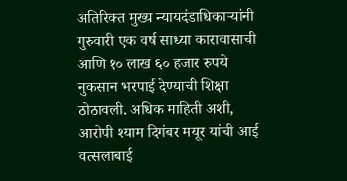अतिरिक्त मुख्य न्यायदंडाधिकाऱ्यांनी गुरुवारी एक वर्ष साध्या कारावासाची आणि १० लाख ६० हजार रुपये नुकसान भरपाई देण्याची शिक्षा ठोठावली. अधिक माहिती अशी, आरोपी श्याम दिगंबर मयूर यांची आई वत्सलाबाई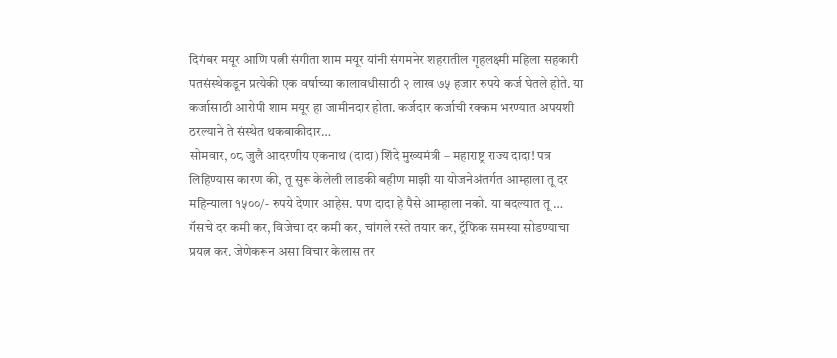दिगंबर मयूर आणि पत्नी संगीता शाम मयूर यांनी संगमनेर शहरातील गृहलक्ष्मी महिला सहकारी पतसंस्थेकडून प्रत्येकी एक वर्षाच्या कालावधीसाठी २ लाख ७५ हजार रुपये कर्ज घेतले होते. या कर्जासाठी आरोपी शाम मयूर हा जामीनदार होता. कर्जदार कर्जाची रक्कम भरण्यात अपयशी ठरल्याने ते संस्थेत थकबाकीदार…
सोमवार, ०८ जुलै आदरणीय एकनाथ (दादा) शिंदे मुख्यमंत्री – महाराष्ट्र राज्य दादा! पत्र लिहिण्यास कारण की, तू सुरू केलेली लाडकी बहीण माझी या योजनेअंतर्गत आम्हाला तू दर महिन्याला १५००/- रुपये देणार आहेस. पण दादा हे पैसे आम्हाला नको. या बदल्यात तू … गॅसचे दर कमी कर, विजेचा दर कमी कर, चांगले रस्ते तयार कर, ट्रॅफिक समस्या सोडण्याचा प्रयत्न कर. जेणेकरून असा विचार केलास तर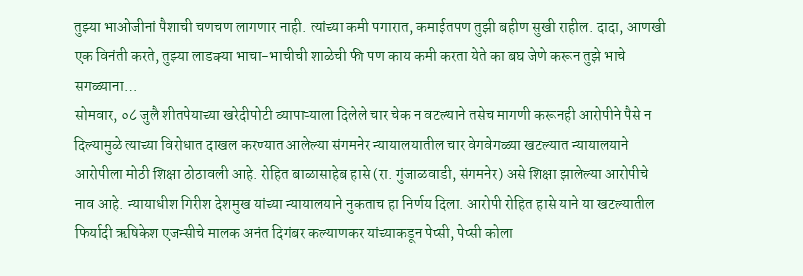तुझ्या भाओजीनां पैशाची चणचण लागणार नाही. त्यांच्या कमी पगारात, कमाईतपण तुझी बहीण सुखी राहील. दादा, आणखी एक विनंती करते, तुझ्या लाडक्या भाचा-भाचीची शाळेची फी पण काय कमी करता येते का बघ जेणे करून तुझे भाचे सगळ्याना…
सोमवार, ०८ जुलै शीतपेयाच्या खरेदीपोटी व्यापाऱ्याला दिलेले चार चेक न वटल्याने तसेच मागणी करूनही आरोपीने पैसे न दिल्यामुळे त्याच्या विरोधात दाखल करण्यात आलेल्या संगमनेर न्यायालयातील चार वेगवेगळ्या खटल्यात न्यायालयाने आरोपीला मोठी शिक्षा ठोठावली आहे. रोहित बाळासाहेब हासे (रा. गुंजाळवाडी, संगमनेर) असे शिक्षा झालेल्या आरोपीचे नाव आहे. न्यायाधीश गिरीश देशमुख यांच्या न्यायालयाने नुकताच हा निर्णय दिला. आरोपी रोहित हासे याने या खटल्यातील फिर्यादी ऋषिकेश एजन्सीचे मालक अनंत दिगंबर कल्याणकर यांच्याकडून पेप्सी, पेप्सी कोला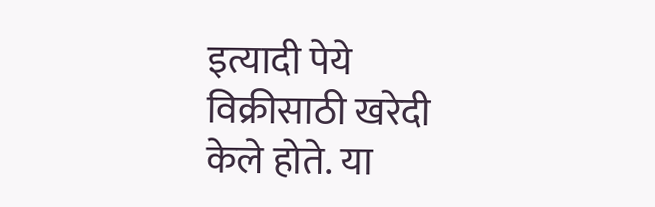इत्यादी पेये विक्रीसाठी खरेदी केले होते. या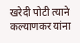खरेदी पोटी त्याने कल्याणकर यांना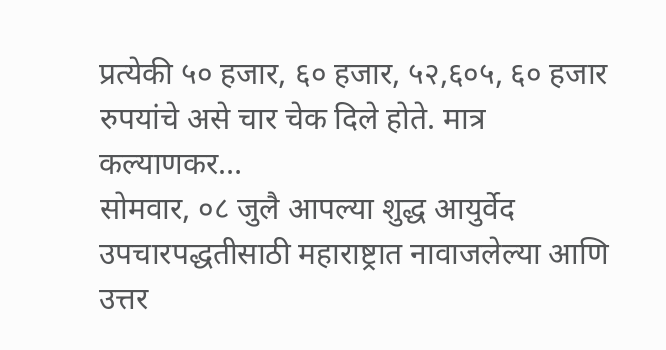प्रत्येकी ५० हजार, ६० हजार, ५२,६०५, ६० हजार रुपयांचे असे चार चेक दिले होते. मात्र कल्याणकर…
सोमवार, ०८ जुलै आपल्या शुद्ध आयुर्वेद उपचारपद्धतीसाठी महाराष्ट्रात नावाजलेल्या आणि उत्तर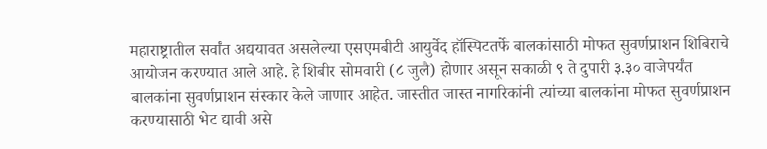महाराष्ट्रातील सर्वांत अद्ययावत असलेल्या एसएमबीटी आयुर्वेद हॉस्पिटतर्फे बालकांसाठी मोफत सुवर्णप्राशन शिबिराचे आयोजन करण्यात आले आहे. हे शिबीर सोमवारी (८ जुलै) होणार असून सकाळी ९ ते दुपारी ३.३० वाजेपर्यंत बालकांना सुवर्णप्राशन संस्कार केले जाणार आहेत. जास्तीत जास्त नागरिकांनी त्यांच्या बालकांना मोफत सुवर्णप्राशन करण्यासाठी भेट द्यावी असे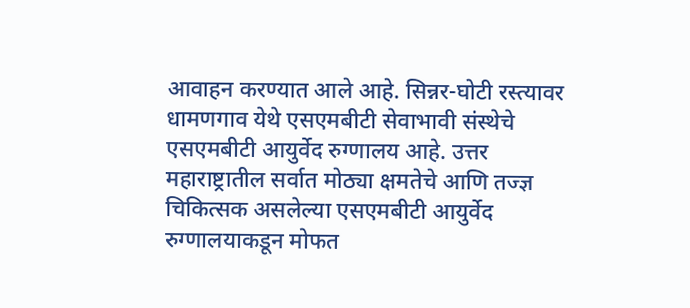आवाहन करण्यात आले आहे. सिन्नर-घोटी रस्त्यावर धामणगाव येथे एसएमबीटी सेवाभावी संस्थेचे एसएमबीटी आयुर्वेद रुग्णालय आहे. उत्तर महाराष्ट्रातील सर्वात मोठ्या क्षमतेचे आणि तज्ज्ञ चिकित्सक असलेल्या एसएमबीटी आयुर्वेद रुग्णालयाकडून मोफत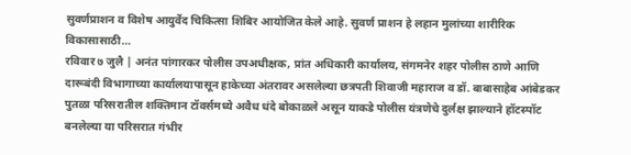सुवर्णप्राशन व विशेष आयुर्वेद चिकित्सा शिबिर आयोजित केले आहे. सुवर्ण प्राशन हे लहान मुलांच्या शारीरिक विकासासाठी…
रविवार ७ जुलै | अनंत पांगारकर पोलीस उपअधीक्षक, प्रांत अधिकारी कार्यालय, संगमनेर शहर पोलीस ठाणे आणि दारूबंदी विभागाच्या कार्यालयापासून हाकेच्या अंतरावर असलेल्या छत्रपती शिवाजी महाराज व डॉ. बाबासाहेब आंबेडकर पुतळा परिसरातील शक्तिमान टॉवर्समध्ये अवैध धंदे बोकाळले असून याकडे पोलीस यंत्रणेचे दुर्लक्ष झाल्याने हॉटस्पॉट बनलेल्या या परिसरात गंभीर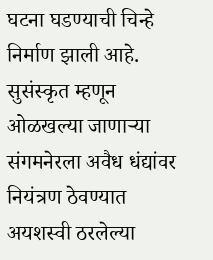घटना घडण्याची चिन्हे निर्माण झाली आहे. सुसंस्कृत म्हणून ओळखल्या जाणाऱ्या संगमनेरला अवैध धंद्यांवर नियंत्रण ठेवण्यात अयशस्वी ठरलेल्या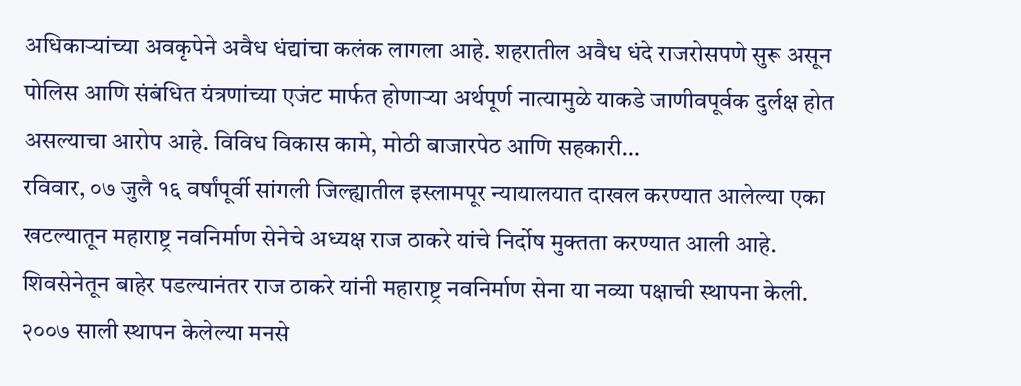अधिकाऱ्यांच्या अवकृपेने अवैध धंद्यांचा कलंक लागला आहे. शहरातील अवैध धंदे राजरोसपणे सुरू असून पोलिस आणि संबंधित यंत्रणांच्या एजंट मार्फत होणाऱ्या अर्थपूर्ण नात्यामुळे याकडे जाणीवपूर्वक दुर्लक्ष होत असल्याचा आरोप आहे. विविध विकास कामे, मोठी बाजारपेठ आणि सहकारी…
रविवार, ०७ जुलै १६ वर्षांपूर्वी सांगली जिल्ह्यातील इस्लामपूर न्यायालयात दाखल करण्यात आलेल्या एका खटल्यातून महाराष्ट्र नवनिर्माण सेनेचे अध्यक्ष राज ठाकरे यांचे निर्दोष मुक्तता करण्यात आली आहे. शिवसेनेतून बाहेर पडल्यानंतर राज ठाकरे यांनी महाराष्ट्र नवनिर्माण सेना या नव्या पक्षाची स्थापना केली. २००७ साली स्थापन केलेल्या मनसे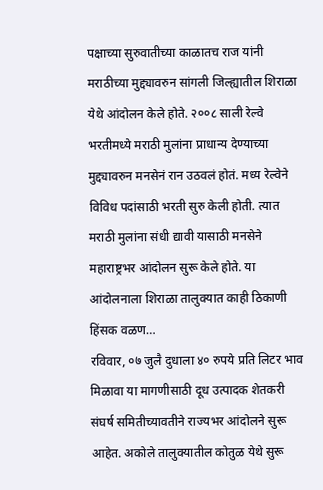पक्षाच्या सुरुवातीच्या काळातच राज यांनी मराठीच्या मुद्द्यावरुन सांगली जिल्ह्यातील शिराळा येथे आंदोलन केले होते. २००८ साली रेल्वे भरतीमध्ये मराठी मुलांना प्राधान्य देण्याच्या मुद्द्यावरुन मनसेनं रान उठवलं होतं. मध्य रेल्वेने विविध पदांसाठी भरती सुरु केली होती. त्यात मराठी मुलांना संधी द्यावी यासाठी मनसेने महाराष्ट्रभर आंदोलन सुरू केले होते. या आंदोलनाला शिराळा तालुक्यात काही ठिकाणी हिंसक वळण…
रविवार, ०७ जुलै दुधाला ४० रुपये प्रति लिटर भाव मिळावा या मागणीसाठी दूध उत्पादक शेतकरी संघर्ष समितीच्यावतीने राज्यभर आंदोलने सुरू आहेत. अकोले तालुक्यातील कोतुळ येथे सुरू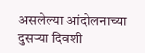असलेल्या आंदोलनाच्या दुसऱ्या दिवशी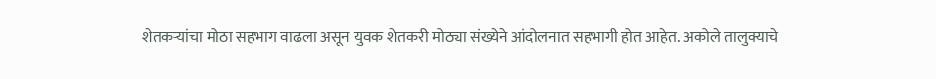शेतकऱ्यांचा मोठा सहभाग वाढला असून युवक शेतकरी मोठ्या संख्येने आंदोलनात सहभागी होत आहेत. अकोले तालुक्याचे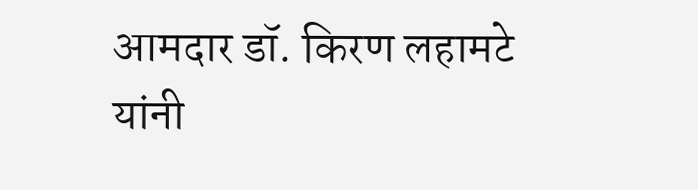आमदार डॉ. किरण लहामटे यांनी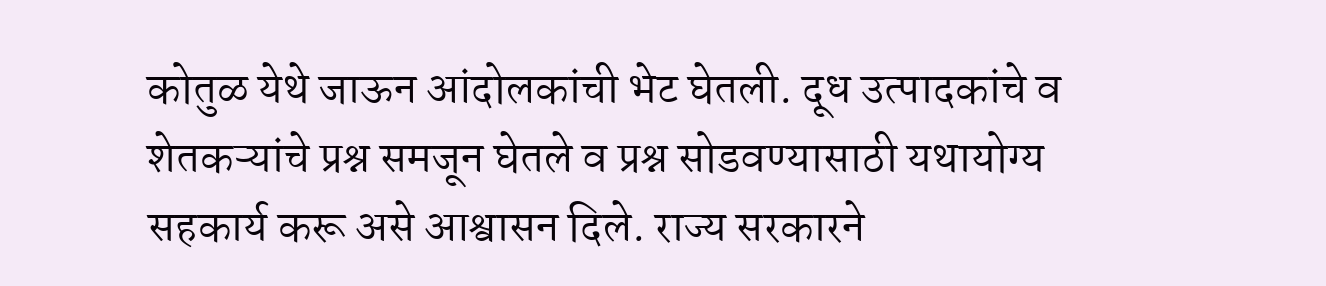कोतुळ येथे जाऊन आंदोलकांची भेट घेतली. दूध उत्पादकांचे व शेतकऱ्यांचे प्रश्न समजून घेतले व प्रश्न सोडवण्यासाठी यथायोग्य सहकार्य करू असे आश्वासन दिले. राज्य सरकारने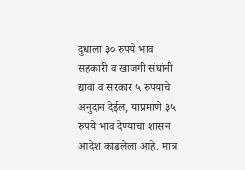दुधाला ३० रुपये भाव सहकारी व खाजगी संघांनी द्यावा व सरकार ५ रुपयाचे अनुदान देईल, याप्रमाणे ३५ रुपये भाव देण्याचा शासन आदेश काढलेला आहे. मात्र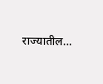राज्यातील…